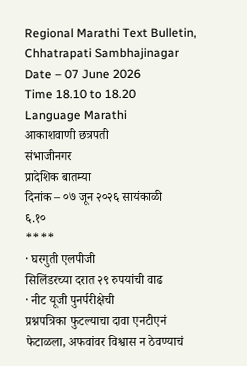Regional Marathi Text Bulletin, Chhatrapati Sambhajinagar
Date – 07 June 2026
Time 18.10 to 18.20
Language Marathi
आकाशवाणी छत्रपती
संभाजीनगर
प्रादेशिक बातम्या
दिनांक – ०७ जून २०२६ सायंकाळी
६.१०
****
· घरगुती एलपीजी
सिलिंडरच्या दरात २९ रुपयांची वाढ
· नीट यूजी पुनर्परीक्षेची
प्रश्नपत्रिका फुटल्याचा दावा एनटीएनं फेटाळला, अफवांवर विश्वास न ठेवण्याचं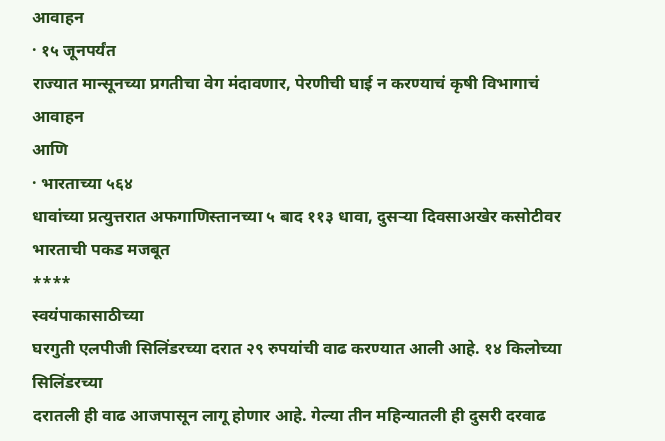आवाहन
· १५ जूनपर्यंत
राज्यात मान्सूनच्या प्रगतीचा वेग मंदावणार, पेरणीची घाई न करण्याचं कृषी विभागाचं
आवाहन
आणि
· भारताच्या ५६४
धावांच्या प्रत्युत्तरात अफगाणिस्तानच्या ५ बाद ११३ धावा, दुसऱ्या दिवसाअखेर कसोटीवर
भारताची पकड मजबूत
****
स्वयंपाकासाठीच्या
घरगुती एलपीजी सिलिंडरच्या दरात २९ रुपयांची वाढ करण्यात आली आहे. १४ किलोच्या सिलिंडरच्या
दरातली ही वाढ आजपासून लागू होणार आहे. गेल्या तीन महिन्यातली ही दुसरी दरवाढ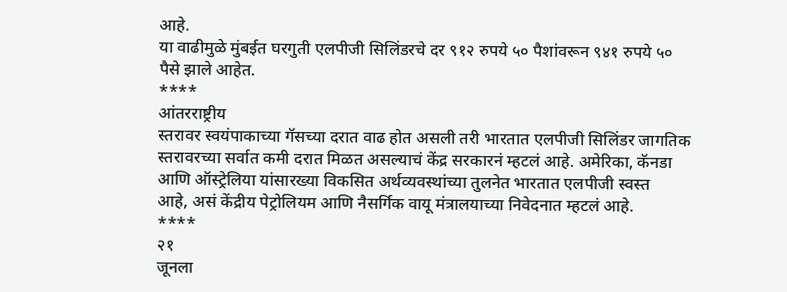आहे.
या वाढीमुळे मुंबईत घरगुती एलपीजी सिलिंडरचे दर ९१२ रुपये ५० पैशांवरून ९४१ रुपये ५०
पैसे झाले आहेत.
****
आंतरराष्ट्रीय
स्तरावर स्वयंपाकाच्या गॅसच्या दरात वाढ होत असली तरी भारतात एलपीजी सिलिंडर जागतिक
स्तरावरच्या सर्वात कमी दरात मिळत असल्याचं केंद्र सरकारनं म्हटलं आहे. अमेरिका, कॅनडा
आणि ऑस्ट्रेलिया यांसारख्या विकसित अर्थव्यवस्थांच्या तुलनेत भारतात एलपीजी स्वस्त
आहे, असं केंद्रीय पेट्रोलियम आणि नैसर्गिक वायू मंत्रालयाच्या निवेदनात म्हटलं आहे.
****
२१
जूनला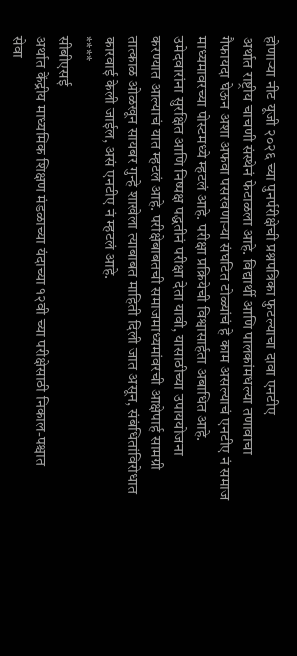होणाऱ्या नीट यूजी २०२६ च्या पुनर्परीक्षेची प्रश्नपत्रिका फुटल्याचा दावा एनटीए
अर्थात राष्ट्रीय चाचणी संस्थेनं फेटाळला आहे. विद्यार्थी आणि पालकांमधल्या तणावाचा
गैफायदा घेऊन अशा अफवा पसरवणाऱ्या संघटित टोळ्यांचं हे काम असल्याचं एनटीए नं समाज
माध्यमावरच्या पोस्टमध्ये म्हटलं आहे. परीक्षा प्रक्रियेची विश्वासार्हता अबाधित आहे.
उमेदवारांना सुरक्षित आणि निष्पक्ष पद्धतीनं परीक्षा देता यावी, यासाठीच्या उपाययोजना
करण्यात आल्याचं यात म्हटलं आहे. परीक्षेबाबतची समाजमाध्यमांवरची आक्षेपार्ह सामग्री
तात्काळ ओळखून सायबर गुन्हे शाखेला त्याबाबत माहिती दिली जात असून, संबंधितांविरोधात
कारवाई केली जाईल, असं एनटीए नं म्हटलं आहे.
****
सीबीएसई
अर्थात केंद्रीय माध्यमिक शिक्षण मंडळाच्या यंदाच्या १२वी च्या परीक्षेसाठी निकाल-पश्चात
सेवा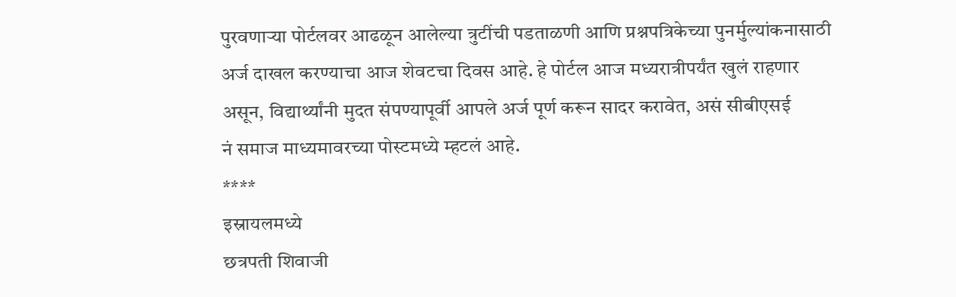पुरवणाऱ्या पोर्टलवर आढळून आलेल्या त्रुटींची पडताळणी आणि प्रश्नपत्रिकेच्या पुनर्मुल्यांकनासाठी
अर्ज दाखल करण्याचा आज शेवटचा दिवस आहे. हे पोर्टल आज मध्यरात्रीपर्यंत खुलं राहणार
असून, विद्यार्थ्यांनी मुदत संपण्यापूर्वी आपले अर्ज पूर्ण करून सादर करावेत, असं सीबीएसई
नं समाज माध्यमावरच्या पोस्टमध्ये म्हटलं आहे.
****
इस्रायलमध्ये
छत्रपती शिवाजी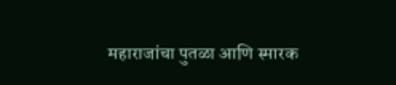महाराजांचा पुतळा आणि स्मारक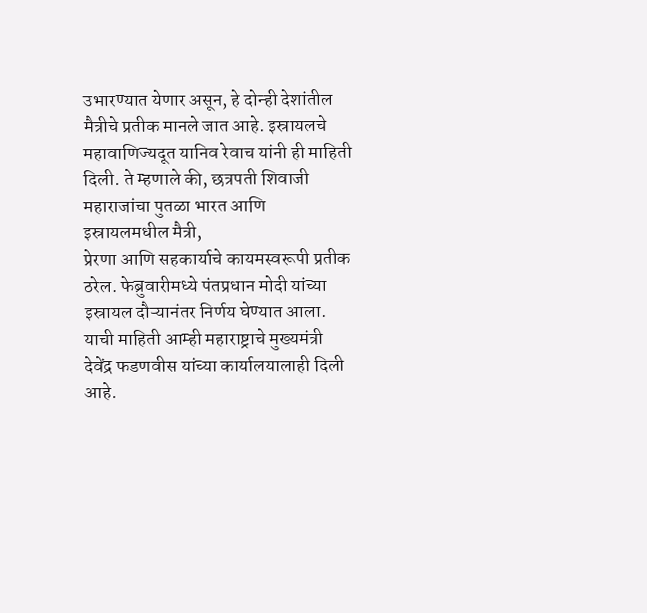उभारण्यात येणार असून, हे दोन्ही देशांतील
मैत्रीचे प्रतीक मानले जात आहे. इस्रायलचे महावाणिज्यदूत यानिव रेवाच यांनी ही माहिती
दिली. ते म्हणाले की, छत्रपती शिवाजी महाराजांचा पुतळा भारत आणि इस्रायलमधील मैत्री,
प्रेरणा आणि सहकार्याचे कायमस्वरूपी प्रतीक ठरेल. फेब्रुवारीमध्ये पंतप्रधान मोदी यांच्या
इस्रायल दौऱ्यानंतर निर्णय घेण्यात आला. याची माहिती आम्ही महाराष्ट्राचे मुख्यमंत्री
देवेंद्र फडणवीस यांच्या कार्यालयालाही दिली आहे.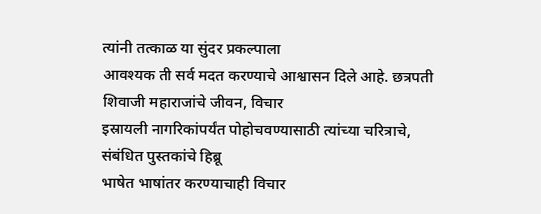त्यांनी तत्काळ या सुंदर प्रकल्पाला
आवश्यक ती सर्व मदत करण्याचे आश्वासन दिले आहे. छत्रपती शिवाजी महाराजांचे जीवन, विचार
इस्रायली नागरिकांपर्यंत पोहोचवण्यासाठी त्यांच्या चरित्राचे, संबंधित पुस्तकांचे हिब्रू
भाषेत भाषांतर करण्याचाही विचार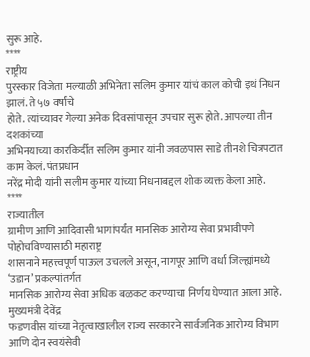सुरू आहे.
****
राष्ट्रीय
पुरस्कार विजेता मल्याळी अभिनेता सलिम कुमार यांचं काल कोची इथं निधन झालं. ते ५७ वर्षांचे
होते. त्यांच्यावर गेल्या अनेक दिवसांपासून उपचार सुरू होते. आपल्या तीन दशकांच्या
अभिनयाच्या कारकिर्दीत सलिम कुमार यांनी जवळपास साडे तीनशे चित्रपटात काम केलं. पंतप्रधान
नरेंद्र मोदी यांनी सलीम कुमार यांच्या निधनाबद्दल शोक व्यक्त केला आहे.
****
राज्यातील
ग्रामीण आणि आदिवासी भागांपर्यंत मानसिक आरोग्य सेवा प्रभावीपणे पोहोचविण्यासाठी महाराष्ट्र
शासनाने महत्त्वपूर्ण पाऊल उचलले असून, नागपूर आणि वर्धा जिल्ह्यांमध्ये ‘उडान’ प्रकल्पांतर्गत
मानसिक आरोग्य सेवा अधिक बळकट करण्याचा निर्णय घेण्यात आला आहे. मुख्यमंत्री देवेंद्र
फडणवीस यांच्या नेतृत्वाखालील राज्य सरकारने सार्वजनिक आरोग्य विभाग आणि दोन स्वयंसेवी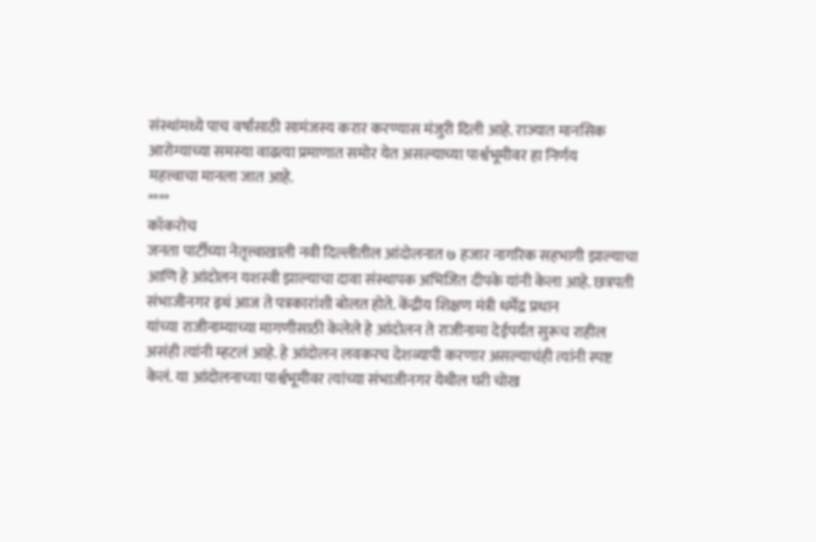संस्थांमध्ये पाच वर्षांसाठी सामंजस्य करार करण्यास मंजुरी दिली आहे. राज्यात मानसिक
आरोग्याच्या समस्या वाढत्या प्रमाणात समोर येत असल्याच्या पार्श्वभूमीवर हा निर्णय
महत्त्वाचा मानला जात आहे.
****
कॉकरोच
जनता पार्टीच्या नेतृत्त्वाखाली नवी दिल्लीतील आंदोलनात ७ हजार नागरिक सहभागी झाल्याचा
आणि हे आंदोलन यशस्वी झाल्याचा दावा संस्थापक अभिजित दीपके यांनी केला आहे. छत्रपती
संभाजीनगर इथं आज ते पत्रकारांशी बोलत होते. केंद्रीय शिक्षण मंत्री धर्मेंद्र प्रधान
यांच्या राजीनाम्याच्या मागणीसाठी केलेले हे आंदोलन ते राजीनामा देईपर्यंत सुरूच राहील
असंही त्यांनी म्हटलं आहे. हे आंदोलन लवकरच देशव्यापी करणार असल्याचंही त्यांनी स्पष्ट
केलं. या आंदोलनाच्या पार्श्वभूमीवर त्यांच्या संभाजीनगर येथील घरी चोख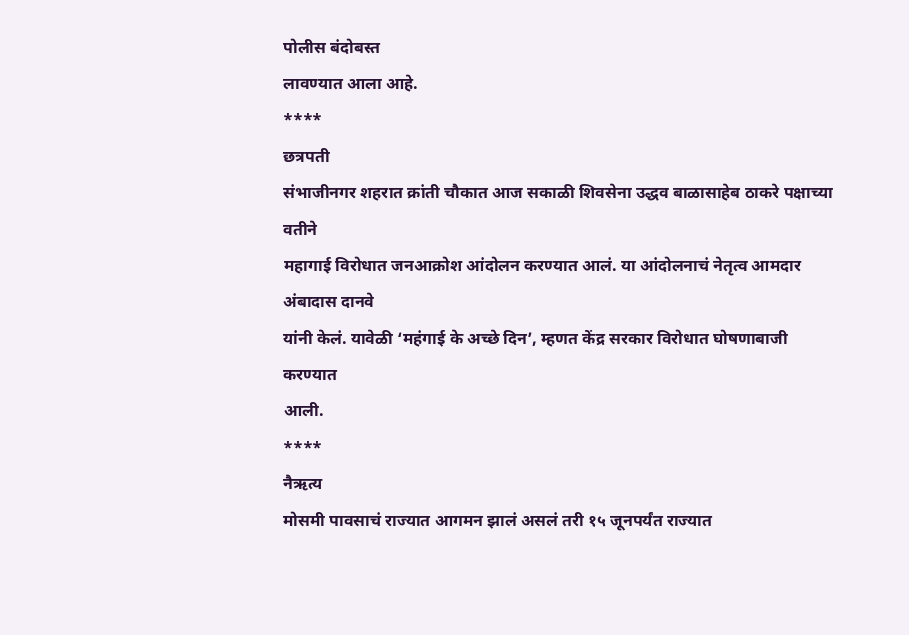पोलीस बंदोबस्त
लावण्यात आला आहे.
****
छत्रपती
संभाजीनगर शहरात क्रांती चौकात आज सकाळी शिवसेना उद्धव बाळासाहेब ठाकरे पक्षाच्या वतीने
महागाई विरोधात जनआक्रोश आंदोलन करण्यात आलं. या आंदोलनाचं नेतृत्व आमदार अंबादास दानवे
यांनी केलं. यावेळी ‘महंगाई के अच्छे दिन’, म्हणत केंद्र सरकार विरोधात घोषणाबाजी करण्यात
आली.
****
नैऋत्य
मोसमी पावसाचं राज्यात आगमन झालं असलं तरी १५ जूनपर्यंत राज्यात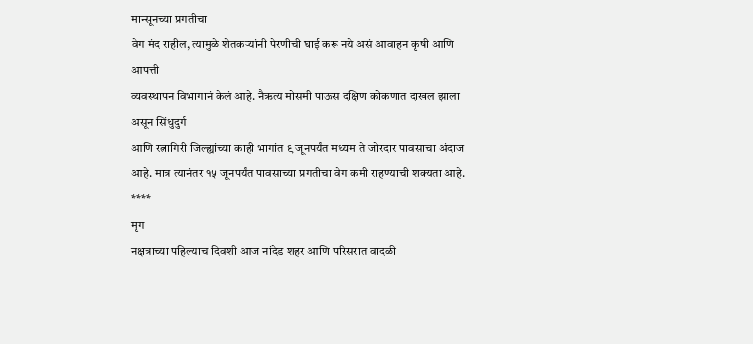मान्सूनच्या प्रगतीचा
वेग मंद राहील, त्यामुळे शेतकऱ्यांनी पेरणीची घाई करू नये असं आवाहन कृषी आणि आपत्ती
व्यवस्थापन विभागानं केलं आहे. नैऋत्य मोसमी पाऊस दक्षिण कोकणात दाखल झाला असून सिंधुदुर्ग
आणि रत्नागिरी जिल्ह्यांच्या काही भागांत ९ जूनपर्यंत मध्यम ते जोरदार पावसाचा अंदाज
आहे. मात्र त्यानंतर १५ जूनपर्यंत पावसाच्या प्रगतीचा वेग कमी राहण्याची शक्यता आहे.
****
मृग
नक्षत्राच्या पहिल्याच दिवशी आज नांदेड शहर आणि परिसरात वादळी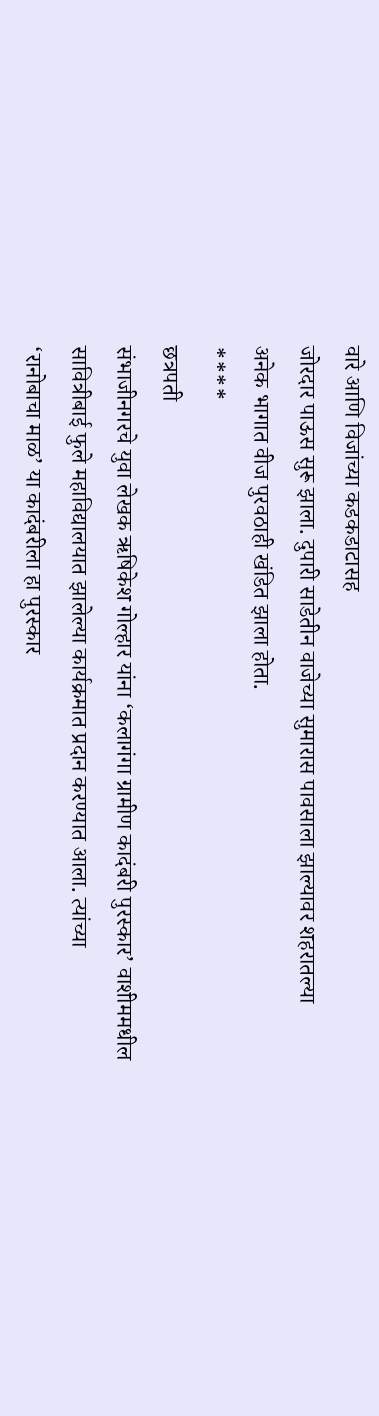वारे आणि विजांच्या कडकडाटासह
जोरदार पाऊस सुरू झाला. दुपारी साडेतीन वाजेच्या सुमारास पावसाला झाल्यावर शहरातल्या
अनेक भागात वीज पुरवठाही खंडित झाला होता.
****
छत्रपती
संभाजीनगरचे युवा लेखक ऋषिकेश गोल्हार यांना ‘कलागंगा ग्रामीण कादंबरी पुरस्कार’ वाशीममधील
सावित्रीबाई फुले महाविद्यालयात झालेल्या कार्यक्रमात प्रदान करण्यात आला. त्यांच्या
‘रानोबाचा माळ’ या कादंबरीला हा पुरस्कार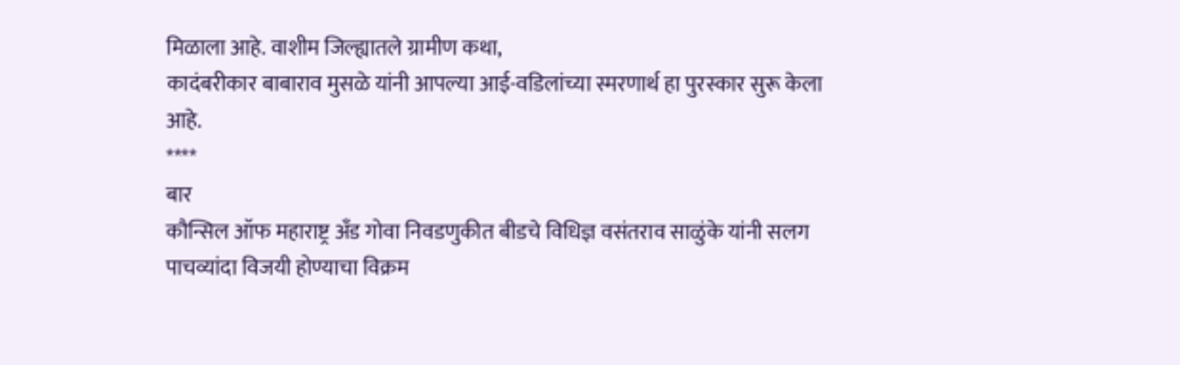मिळाला आहे. वाशीम जिल्ह्यातले ग्रामीण कथा,
कादंबरीकार बाबाराव मुसळे यांनी आपल्या आई-वडिलांच्या स्मरणार्थ हा पुरस्कार सुरू केला
आहे.
****
बार
कौन्सिल ऑफ महाराष्ट्र अँड गोवा निवडणुकीत बीडचे विधिज्ञ वसंतराव साळुंके यांनी सलग
पाचव्यांदा विजयी होण्याचा विक्रम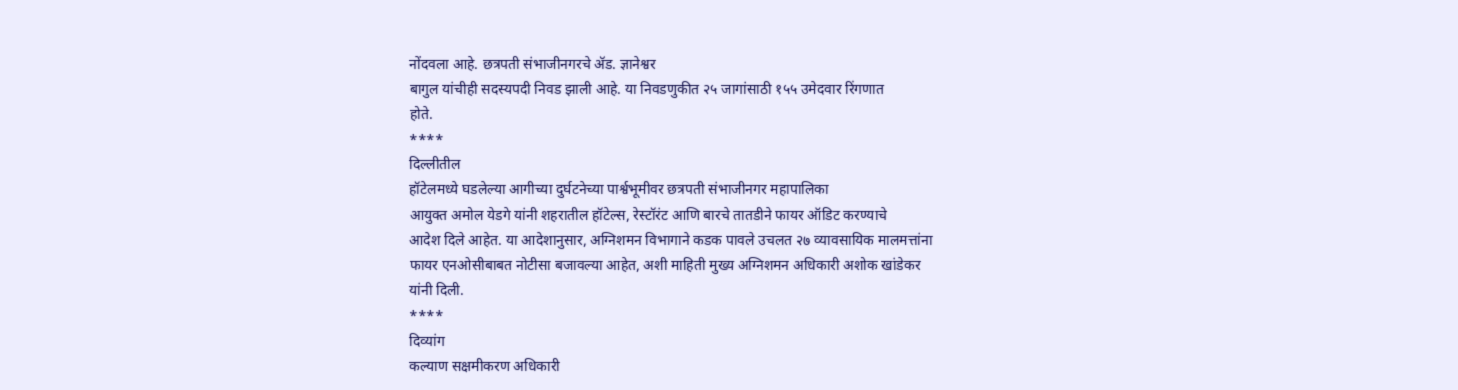नोंदवला आहे. छत्रपती संभाजीनगरचे ॲड. ज्ञानेश्वर
बागुल यांचीही सदस्यपदी निवड झाली आहे. या निवडणुकीत २५ जागांसाठी १५५ उमेदवार रिंगणात
होते.
****
दिल्लीतील
हॉटेलमध्ये घडलेल्या आगीच्या दुर्घटनेच्या पार्श्वभूमीवर छत्रपती संभाजीनगर महापालिका
आयुक्त अमोल येडगे यांनी शहरातील हॉटेल्स, रेस्टॉरंट आणि बारचे तातडीने फायर ऑडिट करण्याचे
आदेश दिले आहेत. या आदेशानुसार, अग्निशमन विभागाने कडक पावले उचलत २७ व्यावसायिक मालमत्तांना
फायर एनओसीबाबत नोटीसा बजावल्या आहेत, अशी माहिती मुख्य अग्निशमन अधिकारी अशोक खांडेकर
यांनी दिली.
****
दिव्यांग
कल्याण सक्षमीकरण अधिकारी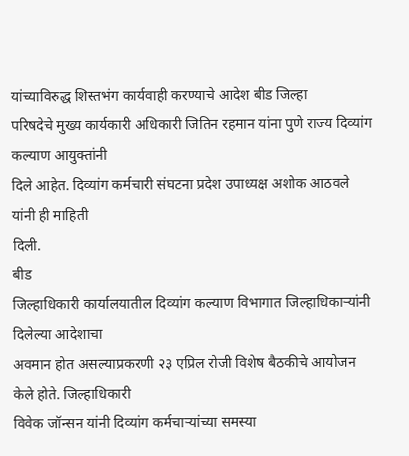यांच्याविरुद्ध शिस्तभंग कार्यवाही करण्याचे आदेश बीड जिल्हा
परिषदेचे मुख्य कार्यकारी अधिकारी जितिन रहमान यांना पुणे राज्य दिव्यांग कल्याण आयुक्तांनी
दिले आहेत. दिव्यांग कर्मचारी संघटना प्रदेश उपाध्यक्ष अशोक आठवले यांनी ही माहिती
दिली.
बीड
जिल्हाधिकारी कार्यालयातील दिव्यांग कल्याण विभागात जिल्हाधिकाऱ्यांनी दिलेल्या आदेशाचा
अवमान होत असल्याप्रकरणी २३ एप्रिल रोजी विशेष बैठकीचे आयोजन केले होते. जिल्हाधिकारी
विवेक जॉन्सन यांनी दिव्यांग कर्मचाऱ्यांच्या समस्या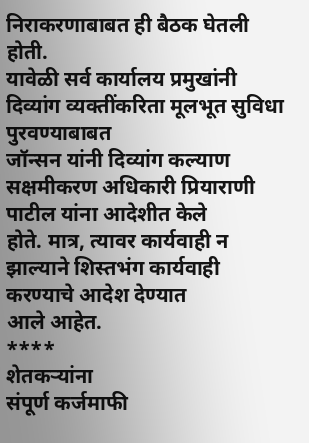निराकरणाबाबत ही बैठक घेतली होती.
यावेळी सर्व कार्यालय प्रमुखांनी दिव्यांग व्यक्तींकरिता मूलभूत सुविधा पुरवण्याबाबत
जॉन्सन यांनी दिव्यांग कल्याण सक्षमीकरण अधिकारी प्रियाराणी पाटील यांना आदेशीत केले
होते. मात्र, त्यावर कार्यवाही न झाल्याने शिस्तभंग कार्यवाही करण्याचे आदेश देण्यात
आले आहेत.
****
शेतकऱ्यांना
संपूर्ण कर्जमाफी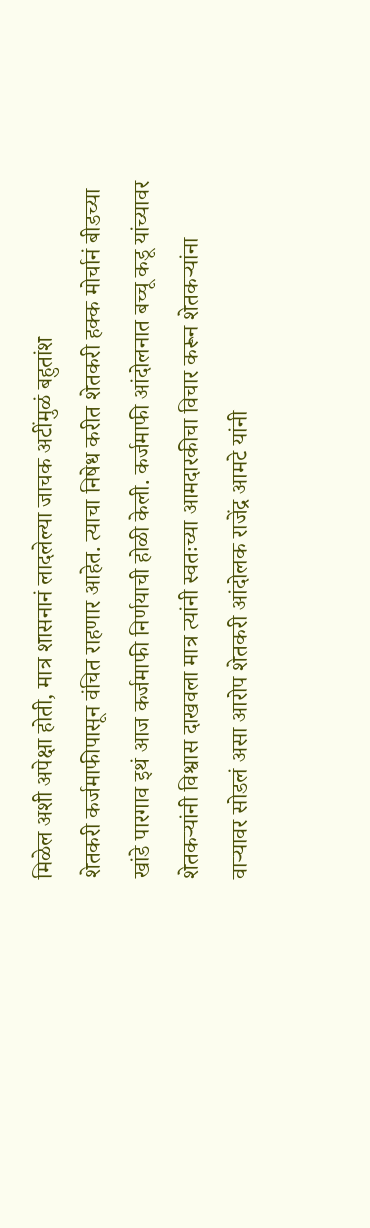मिळेल अशी अपेक्षा होती, मात्र शासनानं लादलेल्या जाचक अटींमुळं बहुतांश
शेतकरी कर्जमाफीपासून वंचित राहणार आहेत. त्याचा निषेध करीत शेतकरी हक्क मोर्चानं बीडच्या
खांडे पारगाव इथं आज कर्जमाफी निर्णयाची होळी केली. कर्जमाफी आंदोलनात बच्चू कडू यांच्यावर
शेतकऱ्यांनी विश्वास दाखवला मात्र त्यांनी स्वतःच्या आमदारकीचा विचार करून शेतकऱ्यांना
वाऱ्यावर सोडलं असा आरोप शेतकरी आंदोलक राजेंद्र आमटे यांनी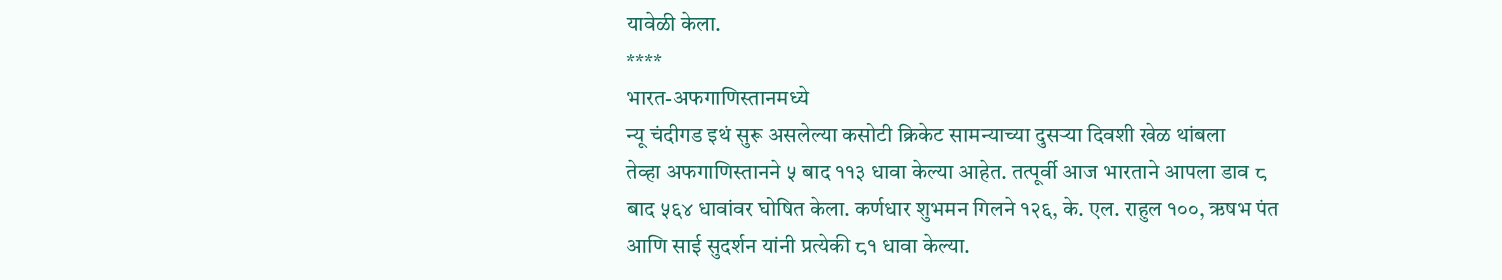यावेळी केला.
****
भारत-अफगाणिस्तानमध्ये
न्यू चंदीगड इथं सुरू असलेल्या कसोटी क्रिकेट सामन्याच्या दुसऱ्या दिवशी खेळ थांबला
तेव्हा अफगाणिस्तानने ५ बाद ११३ धावा केल्या आहेत. तत्पूर्वी आज भारताने आपला डाव ८
बाद ५६४ धावांवर घोषित केला. कर्णधार शुभमन गिलने १२६, के. एल. राहुल १००, ऋषभ पंत
आणि साई सुदर्शन यांनी प्रत्येकी ८१ धावा केल्या.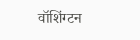वॉशिंग्टन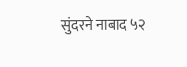सुंदरने नाबाद ५२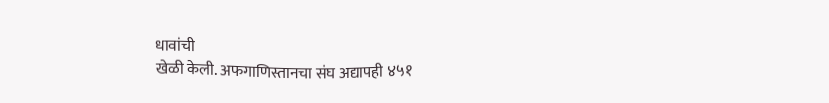धावांची
खेळी केली. अफगाणिस्तानचा संघ अद्यापही ४५१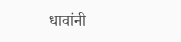धावांनी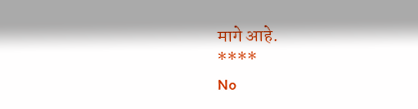मागे आहे.
****
No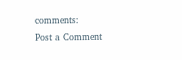comments:
Post a Comment